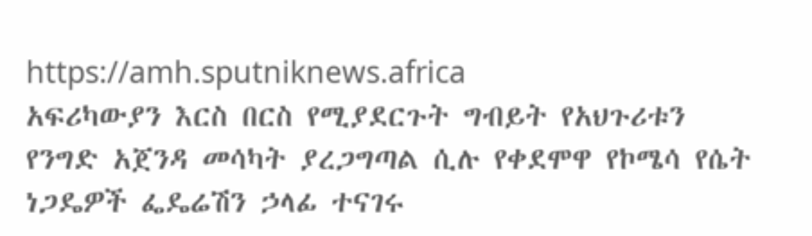https://amh.sputniknews.africa
አፍሪካውያን እርስ በርስ የሚያደርጉት ግብይት የአህጉሪቱን የንግድ አጀንዳ መሳካት ያረጋግጣል ሲሉ የቀደሞዋ የኮሜሳ የሴት ነጋዴዎች ፌዴሬሽን ኃላፊ ተናገሩ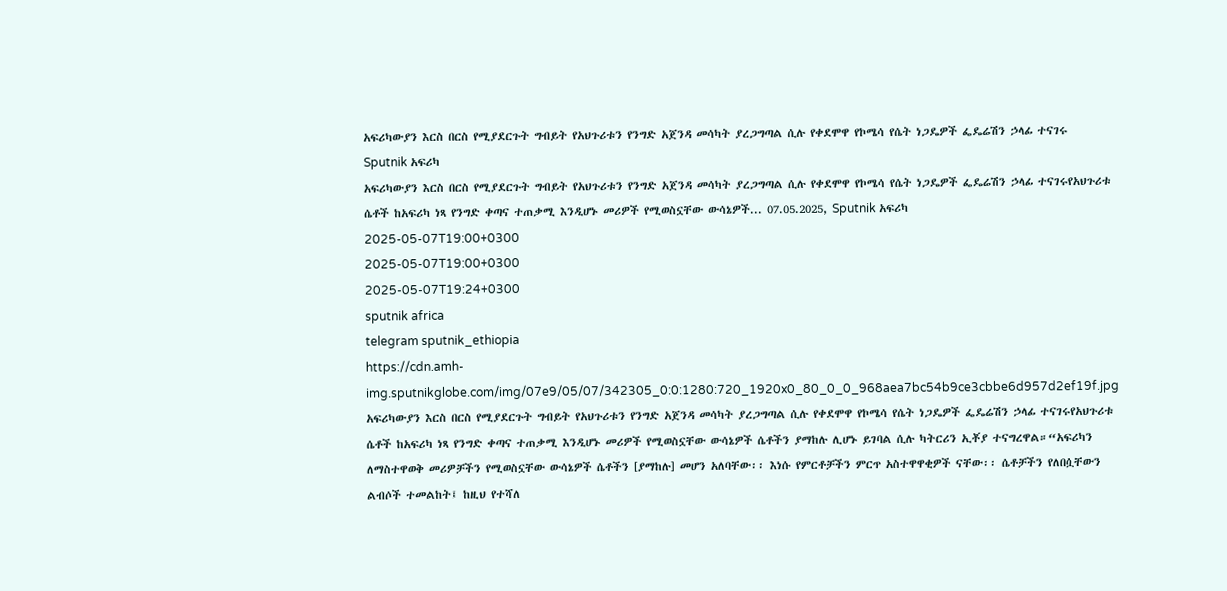አፍሪካውያን እርስ በርስ የሚያደርጉት ግብይት የአህጉሪቱን የንግድ አጀንዳ መሳካት ያረጋግጣል ሲሉ የቀደሞዋ የኮሜሳ የሴት ነጋዴዎች ፌዴሬሽን ኃላፊ ተናገሩ
Sputnik አፍሪካ
አፍሪካውያን እርስ በርስ የሚያደርጉት ግብይት የአህጉሪቱን የንግድ አጀንዳ መሳካት ያረጋግጣል ሲሉ የቀደሞዋ የኮሜሳ የሴት ነጋዴዎች ፌዴሬሽን ኃላፊ ተናገሩየአህጉሪቱ ሴቶች ከአፍሪካ ነጻ የንግድ ቀጣና ተጠቃሚ እንዲሆኑ መሪዎች የሚወስኗቸው ውሳኔዎች... 07.05.2025, Sputnik አፍሪካ
2025-05-07T19:00+0300
2025-05-07T19:00+0300
2025-05-07T19:24+0300
sputnik africa
telegram sputnik_ethiopia
https://cdn.amh-img.sputnikglobe.com/img/07e9/05/07/342305_0:0:1280:720_1920x0_80_0_0_968aea7bc54b9ce3cbbe6d957d2ef19f.jpg
አፍሪካውያን እርስ በርስ የሚያደርጉት ግብይት የአህጉሪቱን የንግድ አጀንዳ መሳካት ያረጋግጣል ሲሉ የቀደሞዋ የኮሜሳ የሴት ነጋዴዎች ፌዴሬሽን ኃላፊ ተናገሩየአህጉሪቱ ሴቶች ከአፍሪካ ነጻ የንግድ ቀጣና ተጠቃሚ እንዲሆኑ መሪዎች የሚወስኗቸው ውሳኔዎች ሴቶችን ያማከሉ ሊሆኑ ይገባል ሲሉ ካትርሪን ኢቾያ ተናግረዋል።“አፍሪካን ለማስተዋወቅ መሪዎቻችን የሚወስኗቸው ውሳኔዎች ሴቶችን [ያማከሉ] መሆን አለባቸው፡፡ እነሱ የምርቶቻችን ምርጥ አስተዋዋቂዎች ናቸው፡፡ ሴቶቻችን የለበሷቸውን ልብሶች ተመልከት፤ ከዚህ የተሻለ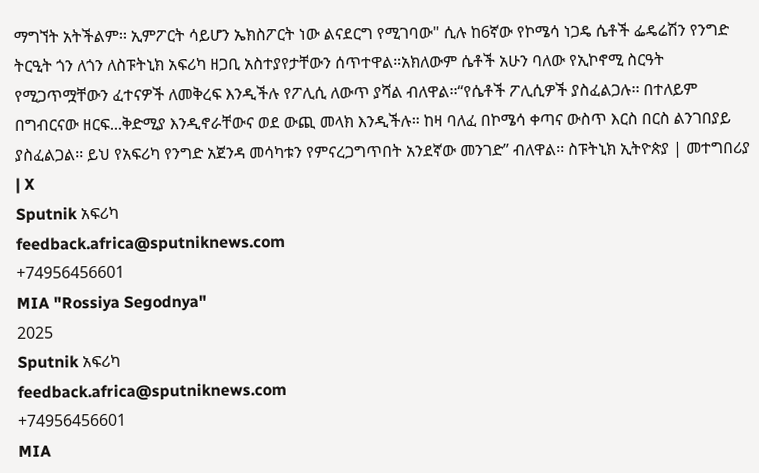ማግኘት አትችልም፡፡ ኢምፖርት ሳይሆን ኤክስፖርት ነው ልናደርግ የሚገባው" ሲሉ ከ6ኛው የኮሜሳ ነጋዴ ሴቶች ፌዴሬሽን የንግድ ትርዒት ጎን ለጎን ለስፑትኒክ አፍሪካ ዘጋቢ አስተያየታቸውን ሰጥተዋል።አክለውም ሴቶች አሁን ባለው የኢኮኖሚ ስርዓት የሚጋጥሟቸውን ፈተናዎች ለመቅረፍ እንዲችሉ የፖሊሲ ለውጥ ያሻል ብለዋል፡፡“የሴቶች ፖሊሲዎች ያስፈልጋሉ፡፡ በተለይም በግብርናው ዘርፍ...ቅድሚያ እንዲኖራቸውና ወደ ውጪ መላክ እንዲችሉ። ከዛ ባለፈ በኮሜሳ ቀጣና ውስጥ እርስ በርስ ልንገበያይ ያስፈልጋል፡፡ ይህ የአፍሪካ የንግድ አጀንዳ መሳካቱን የምናረጋግጥበት አንደኛው መንገድ” ብለዋል፡፡ ስፑትኒክ ኢትዮጵያ | መተግበሪያ | X
Sputnik አፍሪካ
feedback.africa@sputniknews.com
+74956456601
MIA "Rossiya Segodnya"
2025
Sputnik አፍሪካ
feedback.africa@sputniknews.com
+74956456601
MIA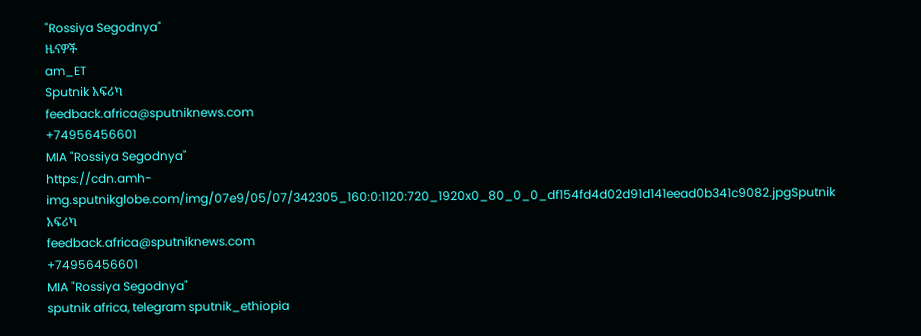"Rossiya Segodnya"
ዜናዎች
am_ET
Sputnik አፍሪካ
feedback.africa@sputniknews.com
+74956456601
MIA "Rossiya Segodnya"
https://cdn.amh-img.sputnikglobe.com/img/07e9/05/07/342305_160:0:1120:720_1920x0_80_0_0_df154fd4d02d91d141eead0b341c9082.jpgSputnik አፍሪካ
feedback.africa@sputniknews.com
+74956456601
MIA "Rossiya Segodnya"
sputnik africa, telegram sputnik_ethiopia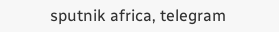sputnik africa, telegram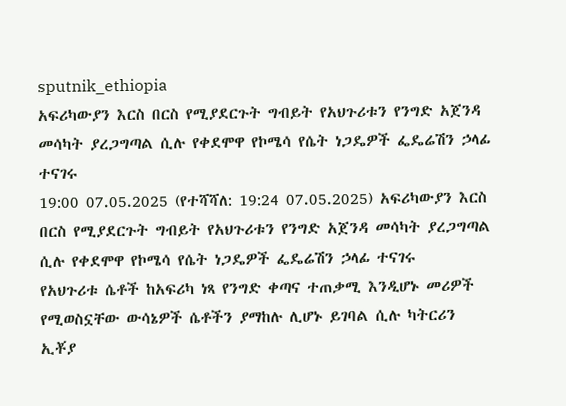sputnik_ethiopia
አፍሪካውያን እርስ በርስ የሚያደርጉት ግብይት የአህጉሪቱን የንግድ አጀንዳ መሳካት ያረጋግጣል ሲሉ የቀደሞዋ የኮሜሳ የሴት ነጋዴዎች ፌዴሬሽን ኃላፊ ተናገሩ
19:00 07.05.2025 (የተሻሻለ: 19:24 07.05.2025) አፍሪካውያን እርስ በርስ የሚያደርጉት ግብይት የአህጉሪቱን የንግድ አጀንዳ መሳካት ያረጋግጣል ሲሉ የቀደሞዋ የኮሜሳ የሴት ነጋዴዎች ፌዴሬሽን ኃላፊ ተናገሩ
የአህጉሪቱ ሴቶች ከአፍሪካ ነጻ የንግድ ቀጣና ተጠቃሚ እንዲሆኑ መሪዎች የሚወስኗቸው ውሳኔዎች ሴቶችን ያማከሉ ሊሆኑ ይገባል ሲሉ ካትርሪን ኢቾያ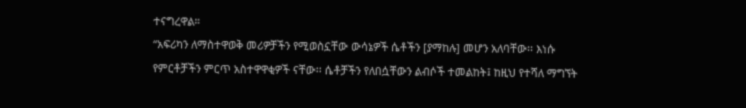ተናግረዋል።
“አፍሪካን ለማስተዋወቅ መሪዎቻችን የሚወስኗቸው ውሳኔዎች ሴቶችን [ያማከሉ] መሆን አለባቸው፡፡ እነሱ የምርቶቻችን ምርጥ አስተዋዋቂዎች ናቸው፡፡ ሴቶቻችን የለበሷቸውን ልብሶች ተመልከት፤ ከዚህ የተሻለ ማግኘት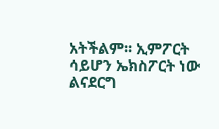አትችልም፡፡ ኢምፖርት ሳይሆን ኤክስፖርት ነው ልናደርግ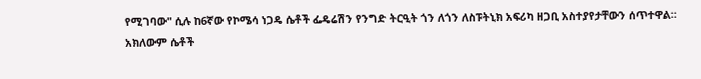የሚገባው" ሲሉ ከ6ኛው የኮሜሳ ነጋዴ ሴቶች ፌዴሬሽን የንግድ ትርዒት ጎን ለጎን ለስፑትኒክ አፍሪካ ዘጋቢ አስተያየታቸውን ሰጥተዋል።
አክለውም ሴቶች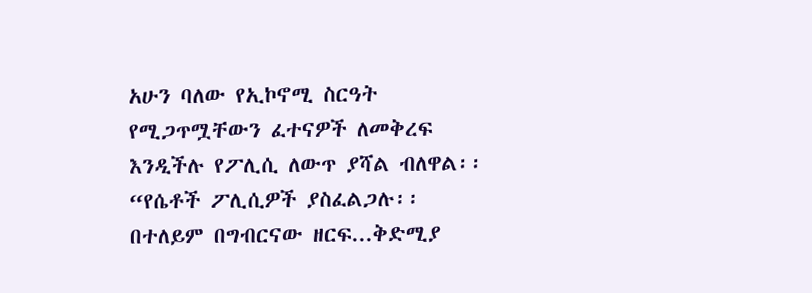አሁን ባለው የኢኮኖሚ ስርዓት የሚጋጥሟቸውን ፈተናዎች ለመቅረፍ እንዲችሉ የፖሊሲ ለውጥ ያሻል ብለዋል፡፡
“የሴቶች ፖሊሲዎች ያስፈልጋሉ፡፡ በተለይም በግብርናው ዘርፍ...ቅድሚያ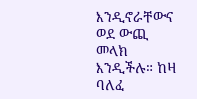እንዲኖራቸውና ወደ ውጪ መላክ እንዲችሉ። ከዛ ባለፈ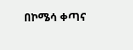በኮሜሳ ቀጣና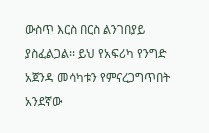ውስጥ እርስ በርስ ልንገበያይ ያስፈልጋል፡፡ ይህ የአፍሪካ የንግድ አጀንዳ መሳካቱን የምናረጋግጥበት አንደኛው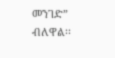መንገድ” ብለዋል፡፡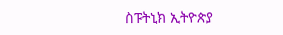ስፑትኒክ ኢትዮጵያ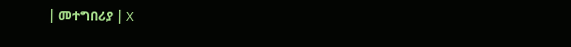| መተግበሪያ | X